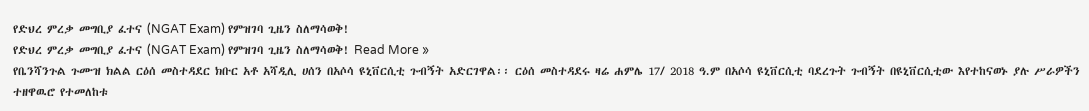የድህረ ምረቃ መግቢያ ፈተና (NGAT Exam) የምዝገባ ጊዜን ስለማሳወቅ!
የድህረ ምረቃ መግቢያ ፈተና (NGAT Exam) የምዝገባ ጊዜን ስለማሳወቅ! Read More »
የቤንሻንጉል ጉሙዝ ክልል ርዕሰ መስተዳደር ክቡር አቶ አሻዲሊ ሀሰን በአሶሳ ዩኒቨርሲቲ ጉብኝት አድርገዋል፡፡ ርዕሰ መስተዳደሩ ዛሬ ሐምሌ 17/ 2018 ዓ.ም በአሶሳ ዩኒቨርሲቲ ባደረጉት ጉብኝት በዩኒቨርሲቲው እየተከናወኑ ያሉ ሥራዎችን ተዘዋዉሮ የተመለከቱ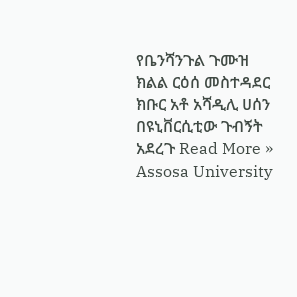የቤንሻንጉል ጉሙዝ ክልል ርዕሰ መስተዳደር ክቡር አቶ አሻዲሊ ሀሰን በዩኒቨርሲቲው ጉብኝት አደረጉ Read More »
Assosa University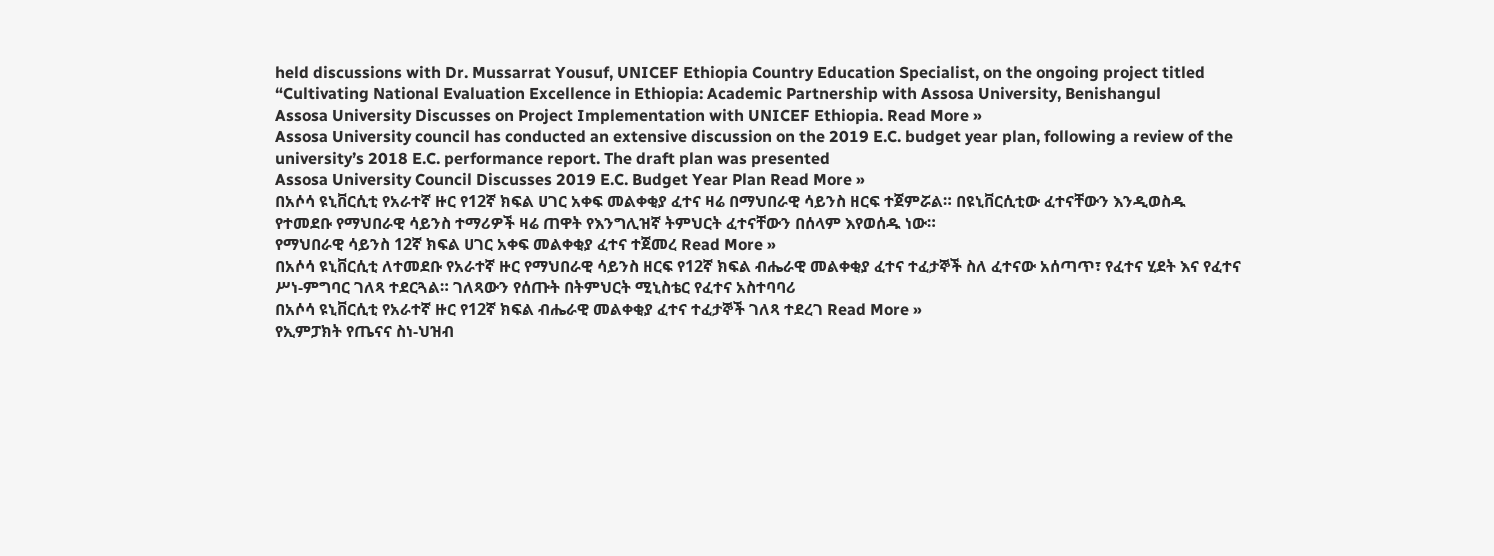held discussions with Dr. Mussarrat Yousuf, UNICEF Ethiopia Country Education Specialist, on the ongoing project titled “Cultivating National Evaluation Excellence in Ethiopia: Academic Partnership with Assosa University, Benishangul
Assosa University Discusses on Project Implementation with UNICEF Ethiopia. Read More »
Assosa University council has conducted an extensive discussion on the 2019 E.C. budget year plan, following a review of the university’s 2018 E.C. performance report. The draft plan was presented
Assosa University Council Discusses 2019 E.C. Budget Year Plan Read More »
በአሶሳ ዩኒቨርሲቲ የአራተኛ ዙር የ12ኛ ክፍል ሀገር አቀፍ መልቀቂያ ፈተና ዛሬ በማህበራዊ ሳይንስ ዘርፍ ተጀምሯል። በዩኒቨርሲቲው ፈተናቸውን እንዲወስዱ የተመደቡ የማህበራዊ ሳይንስ ተማሪዎች ዛሬ ጠዋት የእንግሊዝኛ ትምህርት ፈተናቸውን በሰላም እየወሰዱ ነው።
የማህበራዊ ሳይንስ 12ኛ ክፍል ሀገር አቀፍ መልቀቂያ ፈተና ተጀመረ Read More »
በአሶሳ ዩኒቨርሲቲ ለተመደቡ የአራተኛ ዙር የማህበራዊ ሳይንስ ዘርፍ የ12ኛ ክፍል ብሔራዊ መልቀቂያ ፈተና ተፈታኞች ስለ ፈተናው አሰጣጥ፣ የፈተና ሂደት እና የፈተና ሥነ-ምግባር ገለጻ ተደርጓል። ገለጻውን የሰጡት በትምህርት ሚኒስቴር የፈተና አስተባባሪ
በአሶሳ ዩኒቨርሲቲ የአራተኛ ዙር የ12ኛ ክፍል ብሔራዊ መልቀቂያ ፈተና ተፈታኞች ገለጻ ተደረገ Read More »
የኢምፓክት የጤናና ስነ-ህዝብ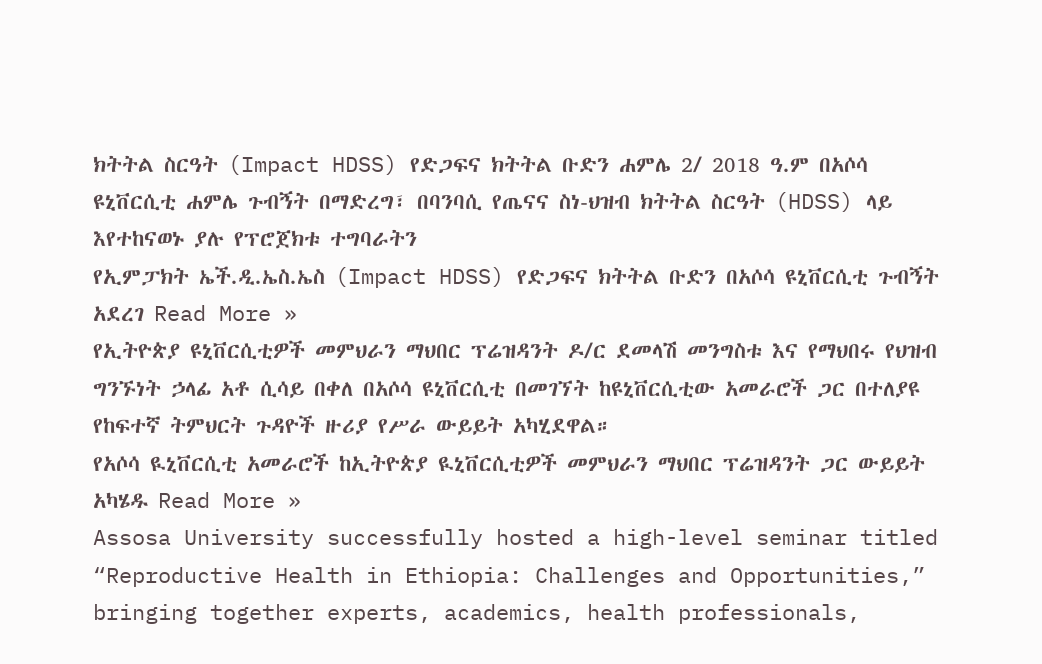ክትትል ስርዓት (Impact HDSS) የድጋፍና ክትትል ቡድን ሐምሌ 2/ 2018 ዓ.ም በአሶሳ ዩኒቨርሲቲ ሐምሌ ጉብኝት በማድረግ፣ በባንባሲ የጤናና ስነ-ህዝብ ክትትል ስርዓት (HDSS) ላይ እየተከናወኑ ያሉ የፕሮጀክቱ ተግባራትን
የኢምፓክት ኤች.ዲ.ኤስ.ኤስ (Impact HDSS) የድጋፍና ክትትል ቡድን በአሶሳ ዩኒቨርሲቲ ጉብኝት አደረገ Read More »
የኢትዮጵያ ዩኒቨርሲቲዎች መምህራን ማህበር ፕሬዝዳንት ዶ/ር ደመላሽ መንግስቱ እና የማህበሩ የህዝብ ግንኙነት ኃላፊ አቶ ሲሳይ በቀለ በአሶሳ ዩኒቨርሲቲ በመገኘት ከዩኒቨርሲቲው አመራሮች ጋር በተለያዩ የከፍተኛ ትምህርት ጉዳዮች ዙሪያ የሥራ ውይይት አካሂደዋል።
የአሶሳ ዪኒቨርሲቲ አመራሮች ከኢትዮጵያ ዪኒቨርሲቲዎች መምህራን ማህበር ፕሬዝዳንት ጋር ውይይት አካሄዱ Read More »
Assosa University successfully hosted a high-level seminar titled “Reproductive Health in Ethiopia: Challenges and Opportunities,” bringing together experts, academics, health professionals,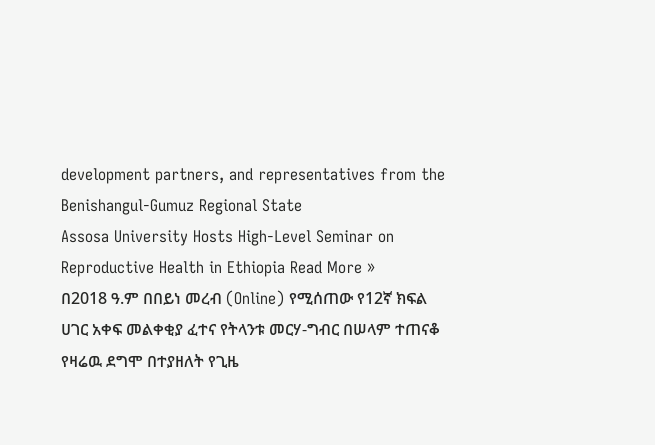development partners, and representatives from the Benishangul-Gumuz Regional State
Assosa University Hosts High-Level Seminar on Reproductive Health in Ethiopia Read More »
በ2018 ዓ.ም በበይነ መረብ (Online) የሚሰጠው የ12ኛ ክፍል ሀገር አቀፍ መልቀቂያ ፈተና የትላንቱ መርሃ-ግብር በሠላም ተጠናቆ የዛሬዉ ደግሞ በተያዘለት የጊዜ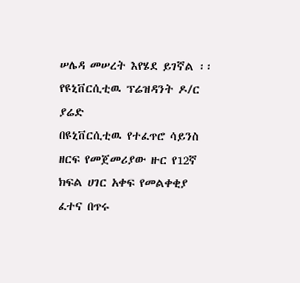ሠሌዳ መሠረት እየሄደ ይገኛል ፡፡ የዩኒቨርሲቲዉ ፕሬዝዳንት ዶ/ር ያሬድ
በዩኒቨርሲቲዉ የተፈጥሮ ሳይንስ ዘርፍ የመጀመሪያው ዙር የ12ኛ ክፍል ሀገር አቀፍ የመልቀቂያ ፈተና በጥሩ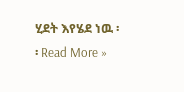ሂደት እየሄደ ነዉ ፡፡ Read More »